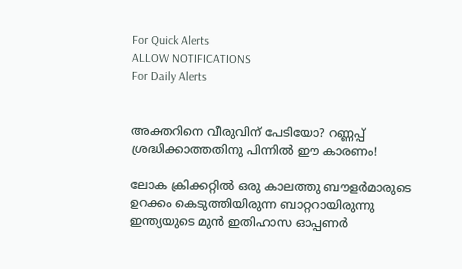For Quick Alerts
ALLOW NOTIFICATIONS
For Daily Alerts


അക്തറിനെ വീരുവിന് പേടിയോ? റണ്ണപ്പ് ശ്രദ്ധിക്കാത്തതിനു പിന്നില്‍ ഈ കാരണം!

ലോക ക്രിക്കറ്റില്‍ ഒരു കാലത്തു ബൗളര്‍മാരുടെ ഉറക്കം കെടുത്തിയിരുന്ന ബാറ്ററായിരുന്നു ഇന്ത്യയുടെ മുന്‍ ഇതിഹാസ ഓപ്പണര്‍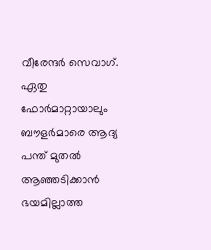വീരേന്ദര്‍ സെവാഗ്. ഏതു ഫോര്‍മാറ്റായാലും ബൗളര്‍മാരെ ആദ്യ പന്ത് മുതല്‍ ആഞ്ഞടിക്കാന്‍ ഭയമില്ലാത്ത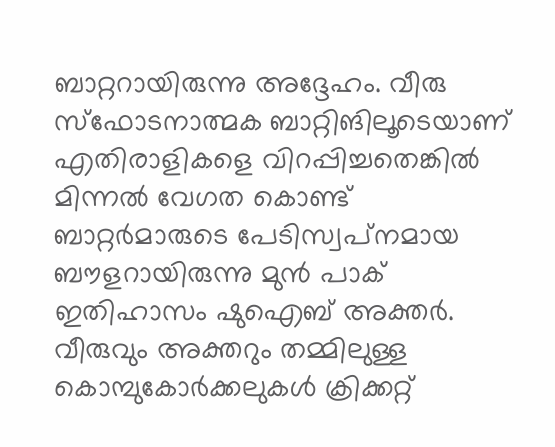ബാറ്ററായിരുന്നു അദ്ദേഹം. വീരു സ്‌ഫോടനാത്മക ബാറ്റിങിലൂടെയാണ് എതിരാളികളെ വിറപ്പിച്ചതെങ്കില്‍ മിന്നല്‍ വേഗത കൊണ്ട് ബാറ്റര്‍മാരുടെ പേടിസ്വപ്‌നമായ ബൗളറായിരുന്നു മുന്‍ പാക് ഇതിഹാസം ഷുഐബ് അക്തര്‍. വീരുവും അക്തറും തമ്മിലുള്ള കൊമ്പുകോര്‍ക്കലുകള്‍ ക്രിക്കറ്റ്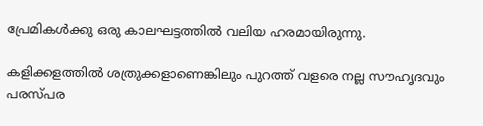പ്രേമികള്‍ക്കു ഒരു കാലഘട്ടത്തില്‍ വലിയ ഹരമായിരുന്നു.

കളിക്കളത്തില്‍ ശത്രുക്കളാണെങ്കിലും പുറത്ത് വളരെ നല്ല സൗഹൃദവും പരസ്പര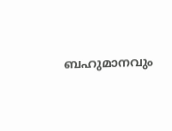ബഹുമാനവും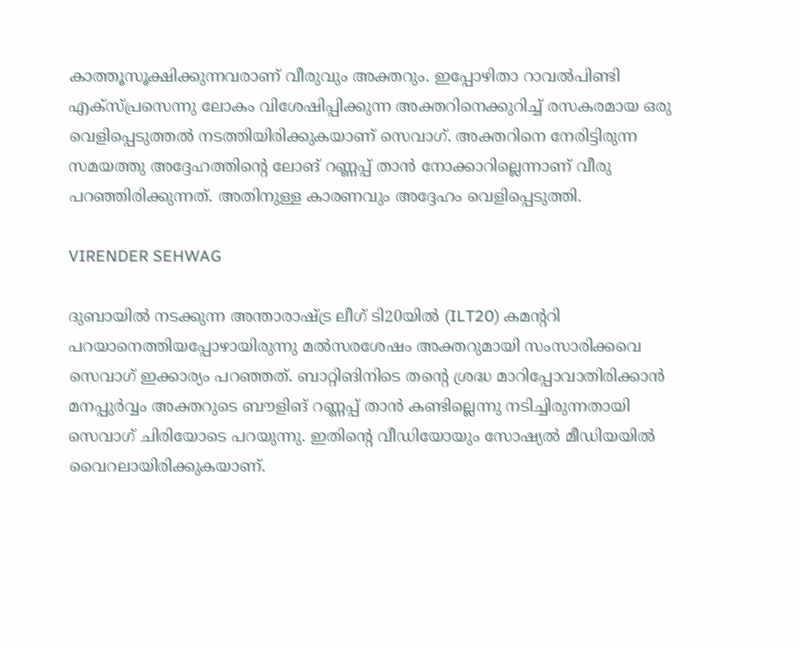കാത്തൂസൂക്ഷിക്കുന്നവരാണ് വീരുവും അക്തറും. ഇപ്പോഴിതാ റാവല്‍പിണ്ടി എക്‌സ്പ്രസെന്നു ലോകം വിശേഷിപ്പിക്കുന്ന അക്തറിനെക്കുറിച്ച് രസകരമായ ഒരു വെളിപ്പെടുത്തല്‍ നടത്തിയിരിക്കുകയാണ് സെവാഗ്. അക്തറിനെ നേരിട്ടിരുന്ന സമയത്തു അദ്ദേഹത്തിന്റെ ലോങ് റണ്ണപ്പ് താന്‍ നോക്കാറില്ലെന്നാണ് വീരു പറഞ്ഞിരിക്കുന്നത്. അതിനുള്ള കാരണവും അദ്ദേഹം വെളിപ്പെടുത്തി.

VIRENDER SEHWAG

ദുബായില്‍ നടക്കുന്ന അന്താരാഷ്ട്ര ലീഗ് ടി20യില്‍ (ILT20) കമന്ററി പറയാനെത്തിയപ്പോഴായിരുന്നു മല്‍സരശേഷം അക്തറുമായി സംസാരിക്കവെ സെവാഗ് ഇക്കാര്യം പറഞ്ഞത്. ബാറ്റിങിനിടെ തന്റെ ശ്രദ്ധ മാറിപ്പോവാതിരിക്കാന്‍ മനപ്പുര്‍വ്വം അക്തറുടെ ബൗളിങ് റണ്ണപ്പ് താന്‍ കണ്ടില്ലെന്നു നടിച്ചിരുന്നതായി സെവാഗ് ചിരിയോടെ പറയുന്നു. ഇതിന്റെ വീഡിയോയും സോഷ്യല്‍ മീഡിയയില്‍ വൈറലായിരിക്കുകയാണ്.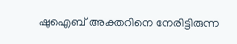ഷുഐബ് അക്തറിനെ നേരിട്ടിരുന്ന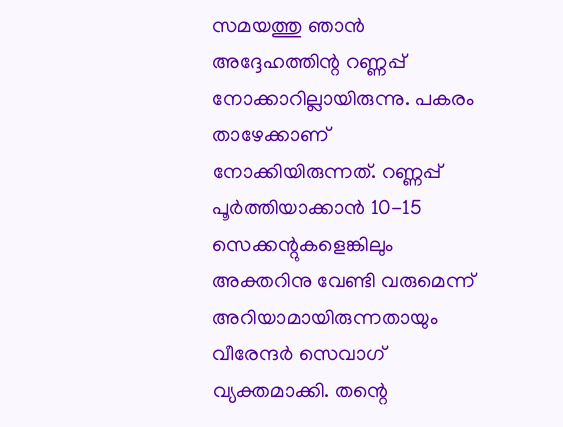സമയത്തു ഞാന്‍ അദ്ദേഹത്തിന്റ റണ്ണപ്പ് നോക്കാറില്ലായിരുന്നു. പകരം താഴേക്കാണ് നോക്കിയിരുന്നത്. റണ്ണപ്പ് പൂര്‍ത്തിയാക്കാന്‍ 10-15 സെക്കന്റുകളെങ്കിലും അക്തറിനു വേണ്ടി വരുമെന്ന് അറിയാമായിരുന്നതായും വീരേന്ദര്‍ സെവാഗ് വ്യക്തമാക്കി. തന്റെ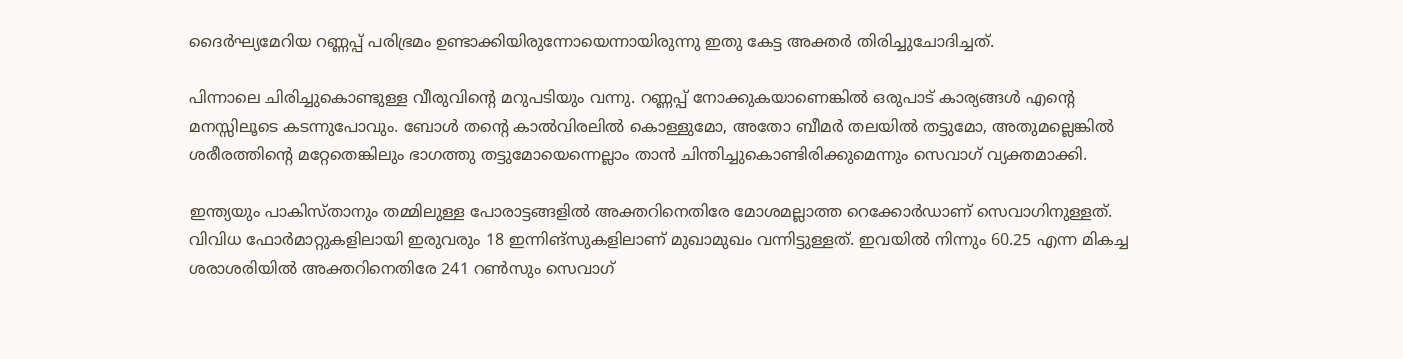ദൈര്‍ഘ്യമേറിയ റണ്ണപ്പ് പരിഭ്രമം ഉണ്ടാക്കിയിരുന്നോയെന്നായിരുന്നു ഇതു കേട്ട അക്തര്‍ തിരിച്ചുചോദിച്ചത്.

പിന്നാലെ ചിരിച്ചുകൊണ്ടുള്ള വീരുവിന്റെ മറുപടിയും വന്നു. റണ്ണപ്പ് നോക്കുകയാണെങ്കില്‍ ഒരുപാട് കാര്യങ്ങള്‍ എന്റെ മനസ്സിലൂടെ കടന്നുപോവും. ബോള്‍ തന്റെ കാല്‍വിരലില്‍ കൊള്ളുമോ, അതോ ബീമര്‍ തലയില്‍ തട്ടുമോ, അതുമല്ലെങ്കില്‍ ശരീരത്തിന്റെ മറ്റേതെങ്കിലും ഭാഗത്തു തട്ടുമോയെന്നെല്ലാം താന്‍ ചിന്തിച്ചുകൊണ്ടിരിക്കുമെന്നും സെവാഗ് വ്യക്തമാക്കി.

ഇന്ത്യയും പാകിസ്താനും തമ്മിലുള്ള പോരാട്ടങ്ങളില്‍ അക്തറിനെതിരേ മോശമല്ലാത്ത റെക്കോര്‍ഡാണ് സെവാഗിനുള്ളത്. വിവിധ ഫോര്‍മാറ്റുകളിലായി ഇരുവരും 18 ഇന്നിങ്‌സുകളിലാണ് മുഖാമുഖം വന്നിട്ടുള്ളത്. ഇവയില്‍ നിന്നും 60.25 എന്ന മികച്ച ശരാശരിയില്‍ അക്തറിനെതിരേ 241 റണ്‍സും സെവാഗ്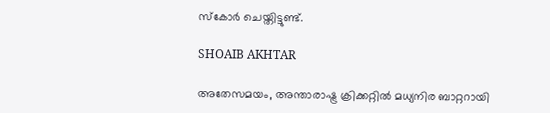സ്‌കോര്‍ ചെയ്തിട്ടുണ്ട്.

SHOAIB AKHTAR

അതേസമയം, അന്താരാഷ്ട്ര ക്രിക്കറ്റില്‍ മധ്യനിര ബാറ്ററായി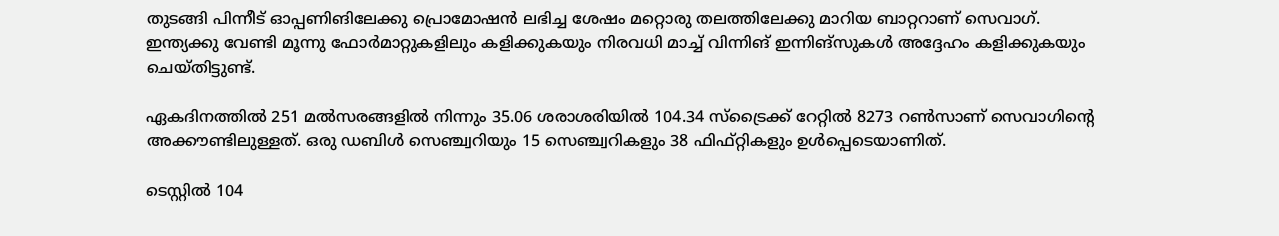തുടങ്ങി പിന്നീട് ഓപ്പണിങിലേക്കു പ്രൊമോഷന്‍ ലഭിച്ച ശേഷം മറ്റൊരു തലത്തിലേക്കു മാറിയ ബാറ്ററാണ് സെവാഗ്. ഇന്ത്യക്കു വേണ്ടി മൂന്നു ഫോര്‍മാറ്റുകളിലും കളിക്കുകയും നിരവധി മാച്ച് വിന്നിങ് ഇന്നിങ്‌സുകള്‍ അദ്ദേഹം കളിക്കുകയും ചെയ്തിട്ടുണ്ട്.

ഏകദിനത്തില്‍ 251 മല്‍സരങ്ങളില്‍ നിന്നും 35.06 ശരാശരിയില്‍ 104.34 സ്‌ട്രൈക്ക് റേറ്റില്‍ 8273 റണ്‍സാണ് സെവാഗിന്റെ അക്കൗണ്ടിലുള്ളത്. ഒരു ഡബിള്‍ സെഞ്ച്വറിയും 15 സെഞ്ച്വറികളും 38 ഫിഫ്റ്റികളും ഉള്‍പ്പെടെയാണിത്.

ടെസ്റ്റില്‍ 104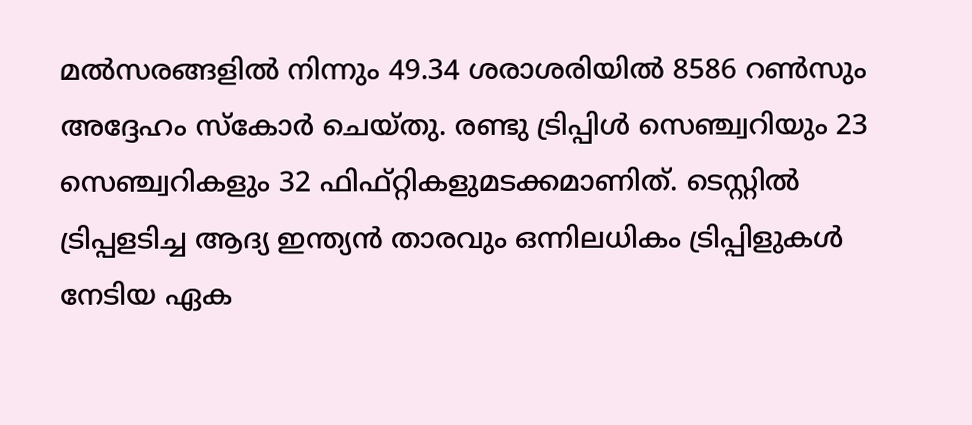മല്‍സരങ്ങളില്‍ നിന്നും 49.34 ശരാശരിയില്‍ 8586 റണ്‍സും അദ്ദേഹം സ്‌കോര്‍ ചെയ്തു. രണ്ടു ട്രിപ്പിള്‍ സെഞ്ച്വറിയും 23 സെഞ്ച്വറികളും 32 ഫിഫ്റ്റികളുമടക്കമാണിത്. ടെസ്റ്റില്‍ ട്രിപ്പളടിച്ച ആദ്യ ഇന്ത്യന്‍ താരവും ഒന്നിലധികം ട്രിപ്പിളുകള്‍ നേടിയ ഏക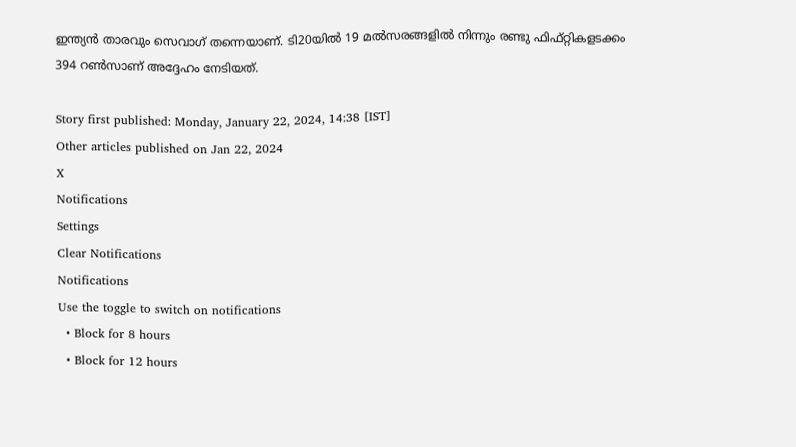ഇന്ത്യന്‍ താരവും സെവാഗ് തന്നെയാണ്. ടി20യില്‍ 19 മല്‍സരങ്ങളില്‍ നിന്നും രണ്ടു ഫിഫ്റ്റികളടക്കം 394 റണ്‍സാണ് അദ്ദേഹം നേടിയത്.

Story first published: Monday, January 22, 2024, 14:38 [IST]
Other articles published on Jan 22, 2024
X
Notifications
Settings
Clear Notifications
Notifications
Use the toggle to switch on notifications
  • Block for 8 hours
  • Block for 12 hours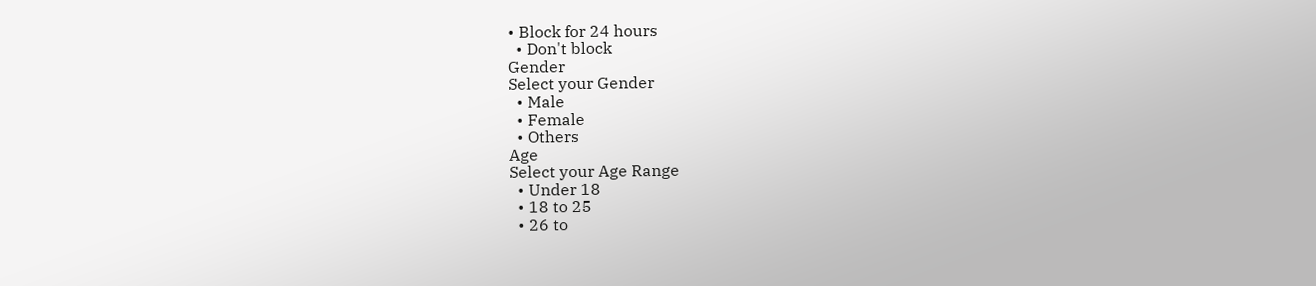• Block for 24 hours
  • Don't block
Gender
Select your Gender
  • Male
  • Female
  • Others
Age
Select your Age Range
  • Under 18
  • 18 to 25
  • 26 to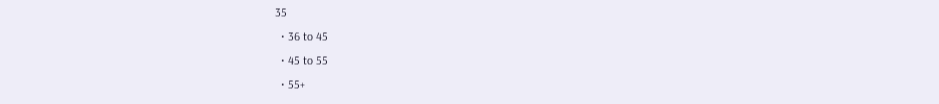35
  • 36 to 45
  • 45 to 55
  • 55+